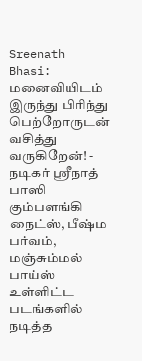Sreenath Bhasi: மனைவியிடம் இருந்து பிரிந்து பெற்றோருடன் வசித்து வருகிறேன்! - நடிகர் ஶ்ரீநாத் பாஸி
கும்பளங்கி நைட்ஸ், பீஷ்ம பர்வம், மஞ்சும்மல் பாய்ஸ் உள்ளிட்ட படங்களில் நடித்த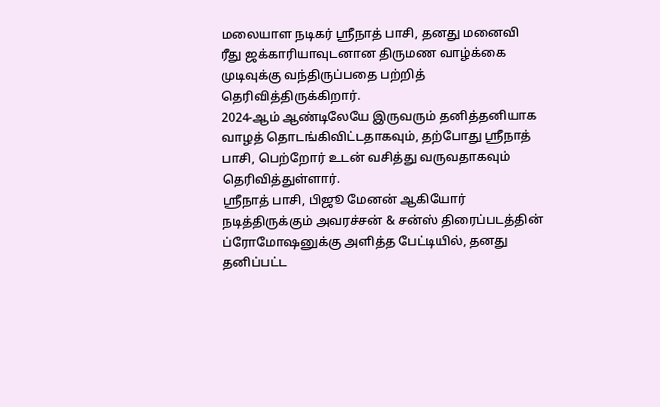மலையாள நடிகர் ஸ்ரீநாத் பாசி, தனது மனைவி ரீது ஜக்காரியாவுடனான திருமண வாழ்க்கை முடிவுக்கு வந்திருப்பதை பற்றித் தெரிவித்திருக்கிறார்.
2024-ஆம் ஆண்டிலேயே இருவரும் தனித்தனியாக வாழத் தொடங்கிவிட்டதாகவும், தற்போது ஸ்ரீநாத் பாசி, பெற்றோர் உடன் வசித்து வருவதாகவும் தெரிவித்துள்ளார்.
ஸ்ரீநாத் பாசி, பிஜூ மேனன் ஆகியோர் நடித்திருக்கும் அவரச்சன் & சன்ஸ் திரைப்படத்தின் ப்ரோமோஷனுக்கு அளித்த பேட்டியில், தனது தனிப்பட்ட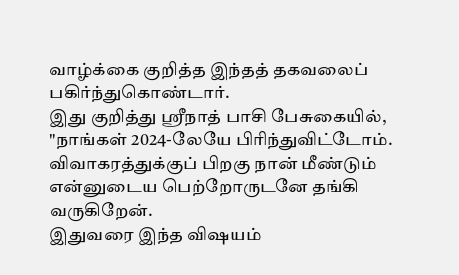வாழ்க்கை குறித்த இந்தத் தகவலைப் பகிர்ந்துகொண்டார்.
இது குறித்து ஸ்ரீநாத் பாசி பேசுகையில், "நாங்கள் 2024-லேயே பிரிந்துவிட்டோம். விவாகரத்துக்குப் பிறகு நான் மீண்டும் என்னுடைய பெற்றோருடனே தங்கி வருகிறேன்.
இதுவரை இந்த விஷயம்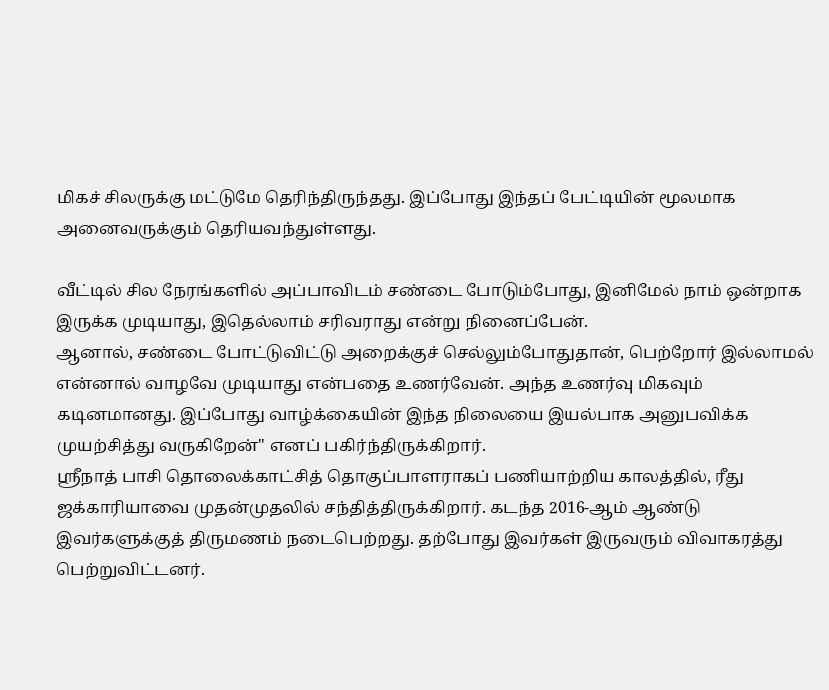மிகச் சிலருக்கு மட்டுமே தெரிந்திருந்தது. இப்போது இந்தப் பேட்டியின் மூலமாக அனைவருக்கும் தெரியவந்துள்ளது.

வீட்டில் சில நேரங்களில் அப்பாவிடம் சண்டை போடும்போது, இனிமேல் நாம் ஒன்றாக இருக்க முடியாது, இதெல்லாம் சரிவராது என்று நினைப்பேன்.
ஆனால், சண்டை போட்டுவிட்டு அறைக்குச் செல்லும்போதுதான், பெற்றோர் இல்லாமல் என்னால் வாழவே முடியாது என்பதை உணர்வேன். அந்த உணர்வு மிகவும் கடினமானது. இப்போது வாழ்க்கையின் இந்த நிலையை இயல்பாக அனுபவிக்க முயற்சித்து வருகிறேன்" எனப் பகிர்ந்திருக்கிறார்.
ஸ்ரீநாத் பாசி தொலைக்காட்சித் தொகுப்பாளராகப் பணியாற்றிய காலத்தில், ரீது ஜக்காரியாவை முதன்முதலில் சந்தித்திருக்கிறார். கடந்த 2016-ஆம் ஆண்டு இவர்களுக்குத் திருமணம் நடைபெற்றது. தற்போது இவர்கள் இருவரும் விவாகரத்து பெற்றுவிட்டனர்.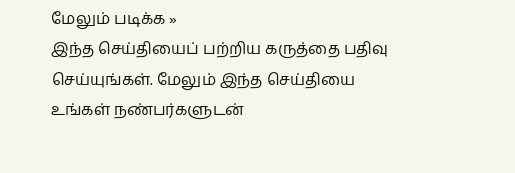மேலும் படிக்க »
இந்த செய்தியைப் பற்றிய கருத்தை பதிவு செய்யுங்கள். மேலும் இந்த செய்தியை உங்கள் நண்பர்களுடன்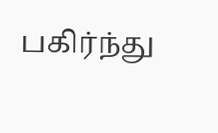பகிர்ந்து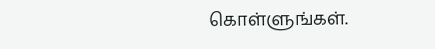கொள்ளுங்கள்.